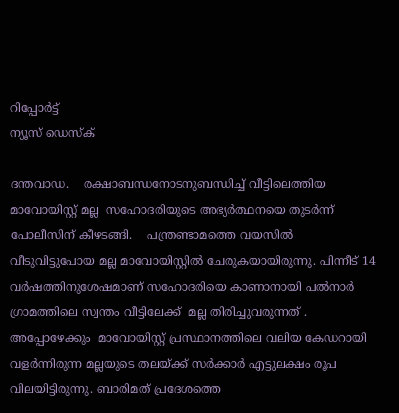റിപ്പോര്‍ട്ട്
ന്യൂസ് ഡെസ്ക്

ദന്തവാഡ.    രക്ഷാബന്ധനോടനുബന്ധിച്ച് വീട്ടിലെത്തിയ മാവോയിസ്റ്റ് മല്ല  സഹോദരിയുടെ അഭ്യര്‍ത്ഥനയെ തുടര്‍ന്ന് പോലീസിന് കീഴടങ്ങി.    പന്ത്രണ്ടാമത്തെ വയസില്‍  വീടുവിട്ടുപോയ മല്ല മാവോയിസ്റ്റില്‍ ചേരുകയായിരുന്നു. പിന്നീട് 14 വര്‍ഷത്തിനുശേഷമാണ് സഹോദരിയെ കാണാനായി പല്‍നാര്‍ ഗ്രാമത്തിലെ സ്വന്തം വീട്ടിലേക്ക്  മല്ല തിരിച്ചുവരുന്നത് . അപ്പോഴേക്കും  മാവോയിസ്റ്റ് പ്രസ്ഥാനത്തിലെ വലിയ കേഡറായി വളര്‍ന്നിരുന്ന മല്ലയുടെ തലയ്ക്ക് സര്‍ക്കാര്‍ എട്ടുലക്ഷം രൂപ വിലയിട്ടിരുന്നു. ബാരിമത് പ്രദേശത്തെ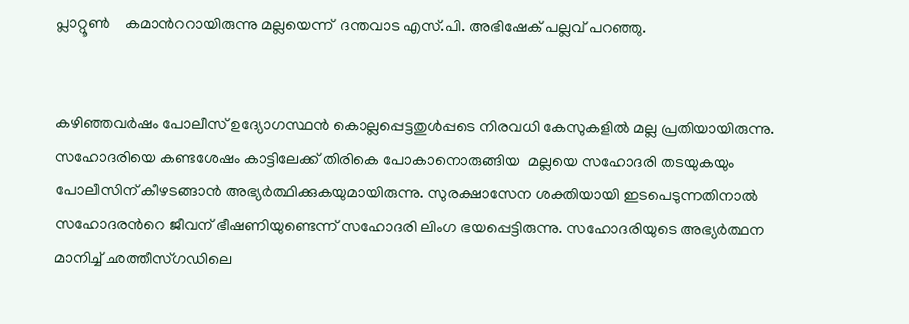പ്ലാറ്റൂണ്‍    കമാന്‍ററായിരുന്നു മല്ലയെന്ന്  ദന്തവാട എസ്.പി. അഭിഷേക് പല്ലവ് പറഞ്ഞു.


കഴിഞ്ഞവര്‍ഷം പോലീസ് ഉദ്യോഗസ്ഥന്‍ കൊല്ലപ്പെട്ടതുള്‍പ്പടെ നിരവധി കേസുകളില്‍ മല്ല പ്രതിയായിരുന്നു. സഹോദരിയെ കണ്ടശേഷം കാട്ടിലേക്ക് തിരികെ പോകാനൊരുങ്ങിയ  മല്ലയെ സഹോദരി തടയുകയും പോലീസിന് കീഴടങ്ങാന്‍ അഭ്യര്‍ത്ഥിക്കുകയുമായിരുന്നു. സുരക്ഷാസേന ശക്തിയായി ഇടപെടുന്നതിനാല്‍ സഹോദരന്‍റെ ജീവന് ഭീഷണിയുണ്ടെന്ന് സഹോദരി ലിംഗ ഭയപ്പെട്ടിരുന്നു. സഹോദരിയുടെ അഭ്യര്‍ത്ഥന മാനിച്ച് ഛത്തീസ്ഗഡിലെ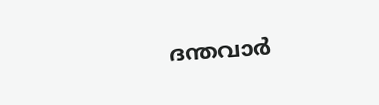ദന്തവാര്‍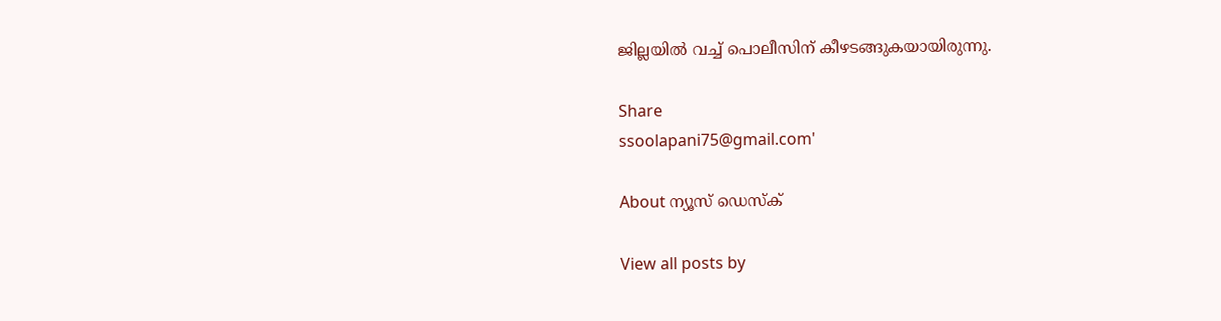ജില്ലയില്‍ വച്ച് പൊലീസിന് കീഴടങ്ങുകയായിരുന്നു.

Share
ssoolapani75@gmail.com'

About ന്യൂസ് ഡെസ്ക്

View all posts by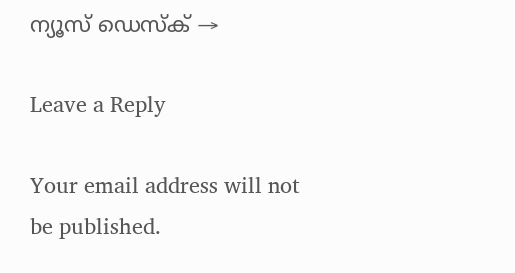ന്യൂസ് ഡെസ്ക് →

Leave a Reply

Your email address will not be published.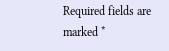Required fields are marked *